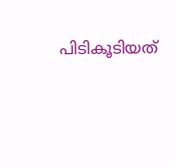പിടികൂടിയത്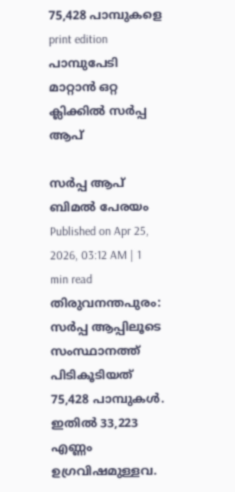75,428 പാമ്പുകളെ
print edition പാമ്പുപേടി മാറ്റാൻ ഒറ്റ ക്ലിക്കിൽ സർപ്പ ആപ്

സർപ്പ ആപ്
ബിമൽ പേരയം
Published on Apr 25, 2026, 03:12 AM | 1 min read
തിരുവനന്തപുരം: സർപ്പ ആപ്പിലൂടെ സംസ്ഥാനത്ത് പിടികൂടിയത് 75,428 പാമ്പുകൾ. ഇതിൽ 33,223 എണ്ണം ഉഗ്രവിഷമുള്ളവ.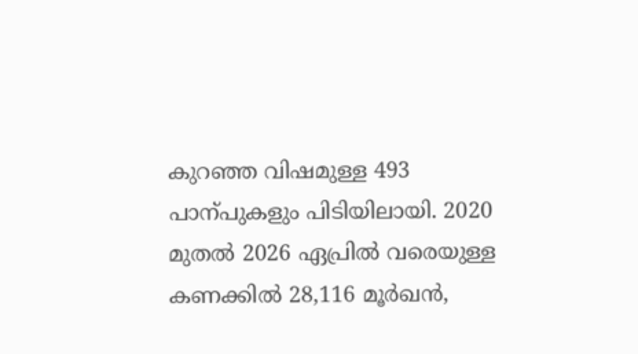കുറഞ്ഞ വിഷമുള്ള 493 പാന്പുകളും പിടിയിലായി. 2020 മുതൽ 2026 ഏപ്രിൽ വരെയുള്ള കണക്കിൽ 28,116 മൂർഖൻ,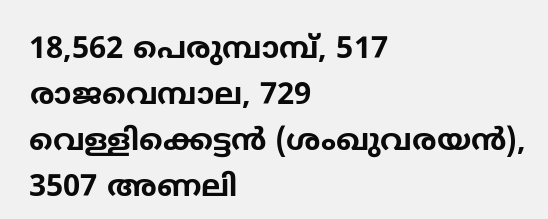18,562 പെരുമ്പാമ്പ്, 517 രാജവെമ്പാല, 729 വെള്ളിക്കെട്ടൻ (ശംഖുവരയൻ), 3507 അണലി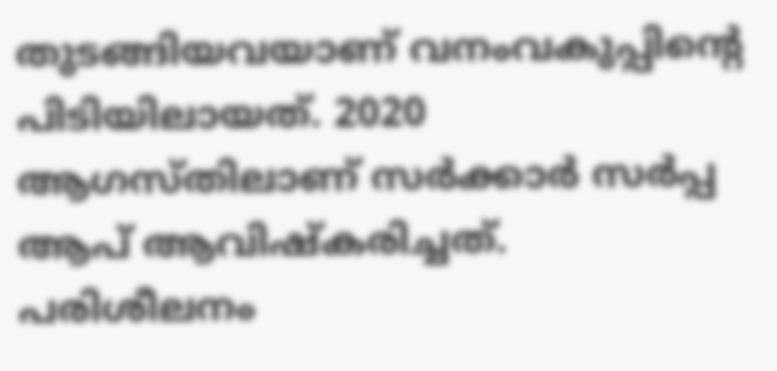തുടങ്ങിയവയാണ് വനംവകുപ്പിന്റെ പിടിയിലായത്. 2020 ആഗസ്തിലാണ് സർക്കാർ സർപ്പ ആപ് ആവിഷ്കരിച്ചത്. പരിശീലനം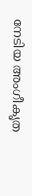നേടിയ അംഗീകൃത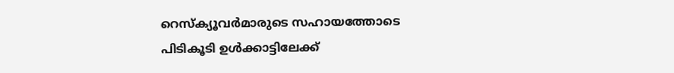റെസ്ക്യൂവർമാരുടെ സഹായത്തോടെ പിടികൂടി ഉൾക്കാട്ടിലേക്ക്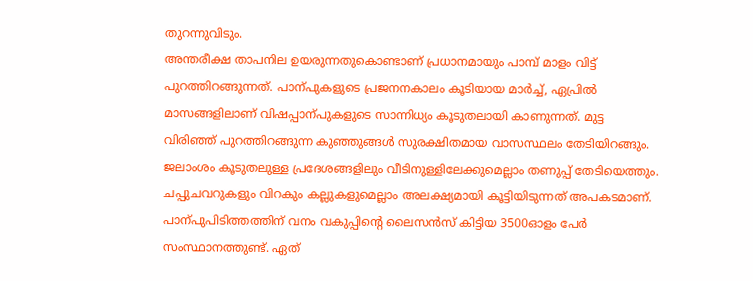തുറന്നുവിടും.
അന്തരീക്ഷ താപനില ഉയരുന്നതുകൊണ്ടാണ് പ്രധാനമായും പാമ്പ് മാളം വിട്ട് പുറത്തിറങ്ങുന്നത്. പാന്പുകളുടെ പ്രജനനകാലം കൂടിയായ മാർച്ച്, ഏപ്രിൽ മാസങ്ങളിലാണ് വിഷപ്പാന്പുകളുടെ സാന്നിധ്യം കൂടുതലായി കാണുന്നത്. മുട്ട വിരിഞ്ഞ് പുറത്തിറങ്ങുന്ന കുഞ്ഞുങ്ങൾ സുരക്ഷിതമായ വാസസ്ഥലം തേടിയിറങ്ങും. ജലാംശം കൂടുതലുള്ള പ്രദേശങ്ങളിലും വീടിനുള്ളിലേക്കുമെല്ലാം തണുപ്പ് തേടിയെത്തും. ചപ്പുചവറുകളും വിറകും കല്ലുകളുമെല്ലാം അലക്ഷ്യമായി കൂട്ടിയിടുന്നത് അപകടമാണ്.
പാന്പുപിടിത്തത്തിന് വനം വകുപ്പിന്റെ ലൈസൻസ് കിട്ടിയ 3500ഓളം പേർ സംസ്ഥാനത്തുണ്ട്. ഏത്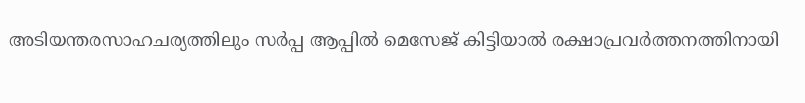അടിയന്തരസാഹചര്യത്തിലും സർപ്പ ആപ്പിൽ മെസേജ് കിട്ടിയാൽ രക്ഷാപ്രവർത്തനത്തിനായി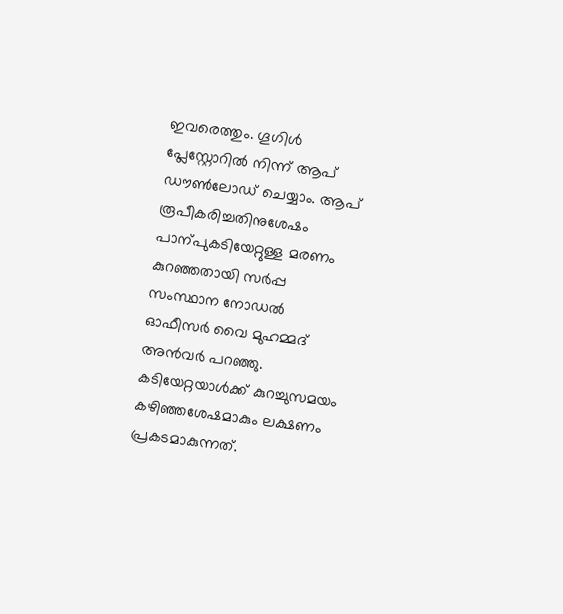ഇവരെത്തും. ഗൂഗിൾ പ്ലേസ്റ്റോറിൽ നിന്ന് ആപ് ഡൗൺലോഡ് ചെയ്യാം. ആപ് രൂപീകരിച്ചതിനുശേഷം പാന്പുകടിയേറ്റുള്ള മരണം കുറഞ്ഞതായി സർപ്പ സംസ്ഥാന നോഡൽ ഓഫീസർ വൈ മുഹമ്മദ് അൻവർ പറഞ്ഞു.
കടിയേറ്റയാൾക്ക് കുറച്ചുസമയം കഴിഞ്ഞശേഷമാകും ലക്ഷണം പ്രകടമാകുന്നത്.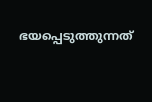ഭയപ്പെടുത്തുന്നത്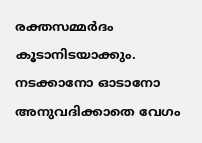രക്തസമ്മർദം കൂടാനിടയാക്കും. നടക്കാനോ ഓടാനോ അനുവദിക്കാതെ വേഗം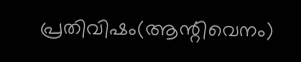പ്രതിവിഷം(ആന്റിവെനം)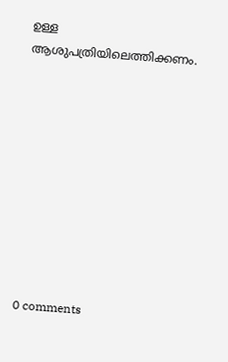ഉള്ള ആശുപത്രിയിലെത്തിക്കണം.










0 comments